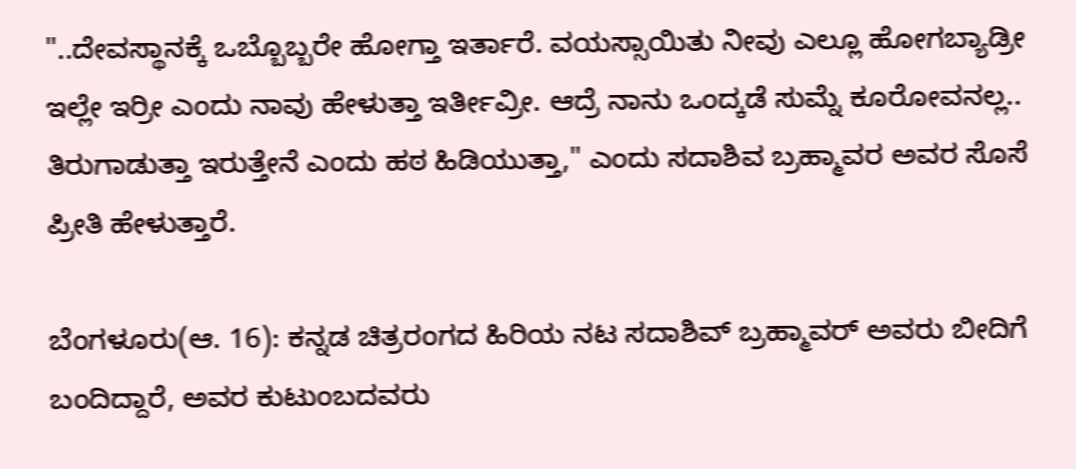"..ದೇವಸ್ಥಾನಕ್ಕೆ ಒಬ್ಬೊಬ್ಬರೇ ಹೋಗ್ತಾ ಇರ್ತಾರೆ. ವಯಸ್ಸಾಯಿತು ನೀವು ಎಲ್ಲೂ ಹೋಗಬ್ಯಾಡ್ರೀ ಇಲ್ಲೇ ಇರ್ರೀ ಎಂದು ನಾವು ಹೇಳುತ್ತಾ ಇರ್ತೀವ್ರೀ. ಆದ್ರೆ ನಾನು ಒಂದ್ಕಡೆ ಸುಮ್ನೆ ಕೂರೋವನಲ್ಲ.. ತಿರುಗಾಡುತ್ತಾ ಇರುತ್ತೇನೆ ಎಂದು ಹಠ ಹಿಡಿಯುತ್ತಾ," ಎಂದು ಸದಾಶಿವ ಬ್ರಹ್ಮಾವರ ಅವರ ಸೊಸೆ ಪ್ರೀತಿ ಹೇಳುತ್ತಾರೆ.

ಬೆಂಗಳೂರು(ಆ. 16): ಕನ್ನಡ ಚಿತ್ರರಂಗದ ಹಿರಿಯ ನಟ ಸದಾಶಿವ್ ಬ್ರಹ್ಮಾವರ್ ಅವರು ಬೀದಿಗೆ ಬಂದಿದ್ದಾರೆ, ಅವರ ಕುಟುಂಬದವರು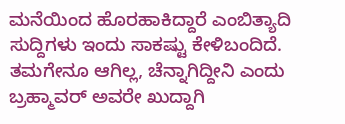ಮನೆಯಿಂದ ಹೊರಹಾಕಿದ್ದಾರೆ ಎಂಬಿತ್ಯಾದಿ ಸುದ್ದಿಗಳು ಇಂದು ಸಾಕಷ್ಟು ಕೇಳಿಬಂದಿದೆ. ತಮಗೇನೂ ಆಗಿಲ್ಲ, ಚೆನ್ನಾಗಿದ್ದೀನಿ ಎಂದು ಬ್ರಹ್ಮಾವರ್ ಅವರೇ ಖುದ್ದಾಗಿ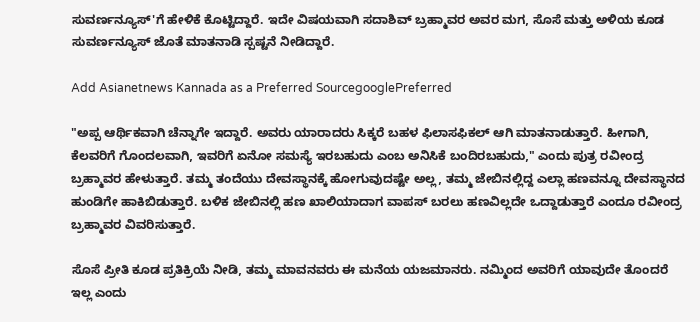ಸುವರ್ಣನ್ಯೂಸ್'ಗೆ ಹೇಳಿಕೆ ಕೊಟ್ಟಿದ್ದಾರೆ. ಇದೇ ವಿಷಯವಾಗಿ ಸದಾಶಿವ್ ಬ್ರಹ್ಮಾವರ ಅವರ ಮಗ, ಸೊಸೆ ಮತ್ತು ಅಳಿಯ ಕೂಡ ಸುವರ್ಣನ್ಯೂಸ್ ಜೊತೆ ಮಾತನಾಡಿ ಸ್ಪಷ್ಟನೆ ನೀಡಿದ್ದಾರೆ.

Add Asianetnews Kannada as a Preferred SourcegooglePreferred

"ಅಪ್ಪ ಆರ್ಥಿಕವಾಗಿ ಚೆನ್ನಾಗೇ ಇದ್ದಾರೆ. ಅವರು ಯಾರಾದರು ಸಿಕ್ಕರೆ ಬಹಳ ಫಿಲಾಸಫಿಕಲ್ ಆಗಿ ಮಾತನಾಡುತ್ತಾರೆ. ಹೀಗಾಗಿ, ಕೆಲವರಿಗೆ ಗೊಂದಲವಾಗಿ, ಇವರಿಗೆ ಏನೋ ಸಮಸ್ಯೆ ಇರಬಹುದು ಎಂಬ ಅನಿಸಿಕೆ ಬಂದಿರಬಹುದು," ಎಂದು ಪುತ್ರ ರವೀಂದ್ರ ಬ್ರಹ್ಮಾವರ ಹೇಳುತ್ತಾರೆ. ತಮ್ಮ ತಂದೆಯು ದೇವಸ್ಥಾನಕ್ಕೆ ಹೋಗುವುದಷ್ಟೇ ಅಲ್ಲ, ತಮ್ಮ ಜೇಬಿನಲ್ಲಿದ್ದ ಎಲ್ಲಾ ಹಣವನ್ನೂ ದೇವಸ್ಥಾನದ ಹುಂಡಿಗೇ ಹಾಕಿಬಿಡುತ್ತಾರೆ. ಬಳಿಕ ಜೇಬಿನಲ್ಲಿ ಹಣ ಖಾಲಿಯಾದಾಗ ವಾಪಸ್ ಬರಲು ಹಣವಿಲ್ಲದೇ ಒದ್ದಾಡುತ್ತಾರೆ ಎಂದೂ ರವೀಂದ್ರ ಬ್ರಹ್ಮಾವರ ವಿವರಿಸುತ್ತಾರೆ.

ಸೊಸೆ ಪ್ರೀತಿ ಕೂಡ ಪ್ರತಿಕ್ರಿಯೆ ನೀಡಿ, ತಮ್ಮ ಮಾವನವರು ಈ ಮನೆಯ ಯಜಮಾನರು. ನಮ್ಮಿಂದ ಅವರಿಗೆ ಯಾವುದೇ ತೊಂದರೆ ಇಲ್ಲ ಎಂದು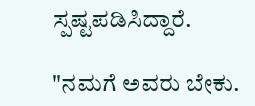ಸ್ಪಷ್ಟಪಡಿಸಿದ್ದಾರೆ.

"ನಮಗೆ ಅವರು ಬೇಕು.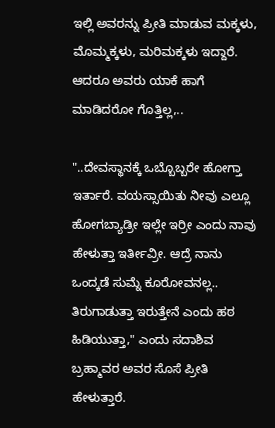ಇಲ್ಲಿ ಅವರನ್ನು ಪ್ರೀತಿ ಮಾಡುವ ಮಕ್ಕಳು, ಮೊಮ್ಮಕ್ಕಳು, ಮರಿಮಕ್ಕಳು ಇದ್ದಾರೆ. ಆದರೂ ಅವರು ಯಾಕೆ ಹಾಗೆ ಮಾಡಿದರೋ ಗೊತ್ತಿಲ್ಲ,..

"..ದೇವಸ್ಥಾನಕ್ಕೆ ಒಬ್ಬೊಬ್ಬರೇ ಹೋಗ್ತಾ ಇರ್ತಾರೆ. ವಯಸ್ಸಾಯಿತು ನೀವು ಎಲ್ಲೂ ಹೋಗಬ್ಯಾಡ್ರೀ ಇಲ್ಲೇ ಇರ್ರೀ ಎಂದು ನಾವು ಹೇಳುತ್ತಾ ಇರ್ತೀವ್ರೀ. ಆದ್ರೆ ನಾನು ಒಂದ್ಕಡೆ ಸುಮ್ನೆ ಕೂರೋವನಲ್ಲ.. ತಿರುಗಾಡುತ್ತಾ ಇರುತ್ತೇನೆ ಎಂದು ಹಠ ಹಿಡಿಯುತ್ತಾ," ಎಂದು ಸದಾಶಿವ ಬ್ರಹ್ಮಾವರ ಅವರ ಸೊಸೆ ಪ್ರೀತಿ ಹೇಳುತ್ತಾರೆ.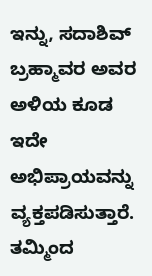ಇನ್ನು, ಸದಾಶಿವ್ ಬ್ರಹ್ಮಾವರ ಅವರ ಅಳಿಯ ಕೂಡ ಇದೇ ಅಭಿಪ್ರಾಯವನ್ನು ವ್ಯಕ್ತಪಡಿಸುತ್ತಾರೆ. ತಮ್ಮಿಂದ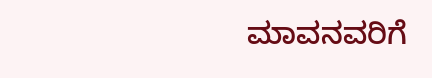ಮಾವನವರಿಗೆ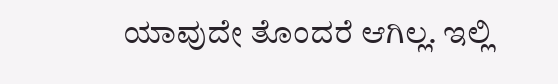ಯಾವುದೇ ತೊಂದರೆ ಆಗಿಲ್ಲ. ಇಲ್ಲಿ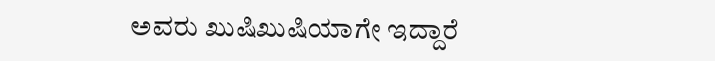ಅವರು ಖುಷಿಖುಷಿಯಾಗೇ ಇದ್ದಾರೆ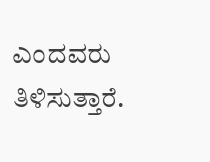ಎಂದವರು ತಿಳಿಸುತ್ತಾರೆ.